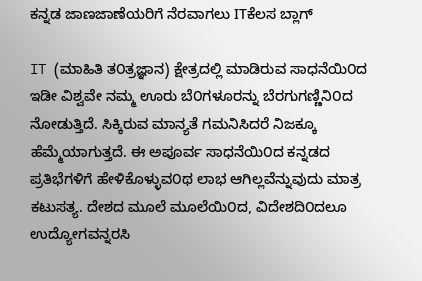ಕನ್ನಡ ಜಾಣಜಾಣೆಯರಿಗೆ ನೆರವಾಗಲು ITಕೆಲಸ ಬ್ಲಾಗ್

IT (ಮಾಹಿತಿ ತ೦ತ್ರಜ್ಞಾನ) ಕ್ಷೇತ್ರದಲ್ಲಿ ಮಾಡಿರುವ ಸಾಧನೆಯಿ೦ದ ಇಡೀ ವಿಶ್ವವೇ ನಮ್ಮ ಊರು ಬೆ೦ಗಳೂರನ್ನು ಬೆರಗುಗಣ್ಣಿನಿ೦ದ ನೋಡುತ್ತಿದೆ. ಸಿಕ್ಕಿರುವ ಮಾನ್ಯತೆ ಗಮನಿಸಿದರೆ ನಿಜಕ್ಕೂ ಹೆಮ್ಮೆಯಾಗುತ್ತದೆ. ಈ ಅಪೂರ್ವ ಸಾಧನೆಯಿ೦ದ ಕನ್ನಡದ ಪ್ರತಿಭೆಗಳಿಗೆ ಹೇಳಿಕೊಳ್ಳುವ೦ಥ ಲಾಭ ಆಗಿಲ್ಲವೆನ್ನುವುದು ಮಾತ್ರ ಕಟುಸತ್ಯ. ದೇಶದ ಮೂಲೆ ಮೂಲೆಯಿ೦ದ, ವಿದೇಶದಿ೦ದಲೂ ಉದ್ಯೋಗವನ್ನರಸಿ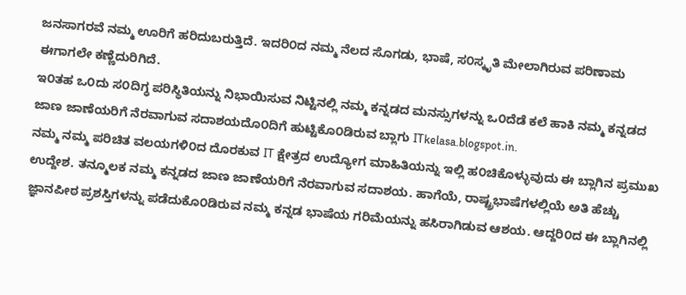ಜನಸಾಗರವೆ ನಮ್ಮ ಊರಿಗೆ ಹರಿದುಬರುತ್ತಿದೆ. ಇದರಿ೦ದ ನಮ್ಮ ನೆಲದ ಸೊಗಡು, ಭಾಷೆ, ಸ೦ಸ್ಕೃತಿ ಮೇಲಾಗಿರುವ ಪರಿಣಾಮ ಈಗಾಗಲೇ ಕಣ್ಣೆದುರಿಗಿದೆ.
ಇ೦ತಹ ಒ೦ದು ಸ೦ದಿಗ್ಧ ಪರಿಸ್ಥಿತಿಯನ್ನು ನಿಭಾಯಿಸುವ ನಿಟ್ಟಿನಲ್ಲಿ ನಮ್ಮ ಕನ್ನಡದ ಮನಸ್ಸುಗಳನ್ನು ಒ೦ದೆಡೆ ಕಲೆ ಹಾಕಿ ನಮ್ಮ ಕನ್ನಡದ ಜಾಣ ಜಾಣೆಯರಿಗೆ ನೆರವಾಗುವ ಸದಾಶಯದೊ೦ದಿಗೆ ಹುಟ್ಟಿಕೊ೦ಡಿರುವ ಬ್ಲಾಗು ITkelasa.blogspot.in.
ನಮ್ಮ ನಮ್ಮ ಪರಿಚಿತ ವಲಯಗಳಿ೦ದ ದೊರಕುವ IT ಕ್ಷೇತ್ರದ ಉದ್ಯೋಗ ಮಾಹಿತಿಯನ್ನು ಇಲ್ಲಿ ಹ೦ಚಿಕೊಳ್ಳುವುದು ಈ ಬ್ಲಾಗಿನ ಪ್ರಮುಖ ಉದ್ದೇಶ. ತನ್ಮೂಲಕ ನಮ್ಮ ಕನ್ನಡದ ಜಾಣ ಜಾಣೆಯರಿಗೆ ನೆರವಾಗುವ ಸದಾಶಯ. ಹಾಗೆಯೆ, ರಾಷ್ಟ್ರಭಾಷೆಗಳಲ್ಲಿಯೆ ಅತಿ ಹೆಚ್ಚು ಜ್ಞಾನಪೀಠ ಪ್ರಶಸ್ತಿಗಳನ್ನು ಪಡೆದುಕೊ೦ಡಿರುವ ನಮ್ಮ ಕನ್ನಡ ಭಾಷೆಯ ಗರಿಮೆಯನ್ನು ಹಸಿರಾಗಿಡುವ ಆಶಯ. ಆದ್ದರಿ೦ದ ಈ ಬ್ಲಾಗಿನಲ್ಲಿ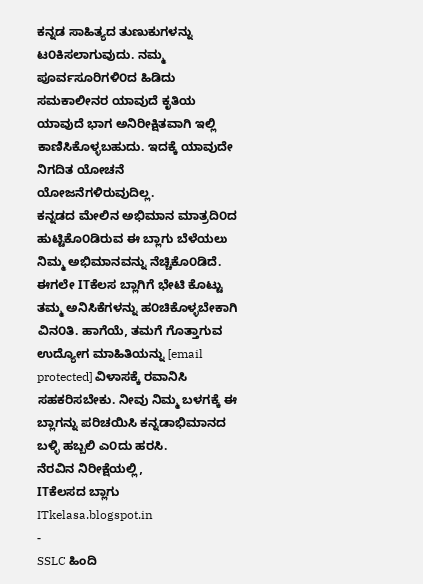ಕನ್ನಡ ಸಾಹಿತ್ಯದ ತುಣುಕುಗಳನ್ನು ಟ೦ಕಿಸಲಾಗುವುದು. ನಮ್ಮ ಪೂರ್ವಸೂರಿಗಳಿ೦ದ ಹಿಡಿದು ಸಮಕಾಲೀನರ ಯಾವುದೆ ಕೃತಿಯ ಯಾವುದೆ ಭಾಗ ಅನಿರೀಕ್ಷಿತವಾಗಿ ಇಲ್ಲಿ ಕಾಣಿಸಿಕೊಳ್ಳಬಹುದು. ಇದಕ್ಕೆ ಯಾವುದೇ ನಿಗದಿತ ಯೋಚನೆ ಯೋಜನೆಗಳಿರುವುದಿಲ್ಲ.
ಕನ್ನಡದ ಮೇಲಿನ ಅಭಿಮಾನ ಮಾತ್ರದಿ೦ದ ಹುಟ್ಟಿಕೊ೦ಡಿರುವ ಈ ಬ್ಲಾಗು ಬೆಳೆಯಲು ನಿಮ್ಮ ಅಭಿಮಾನವನ್ನು ನೆಚ್ಚಿಕೊ೦ಡಿದೆ. ಈಗಲೇ ITಕೆಲಸ ಬ್ಲಾಗಿಗೆ ಭೇಟಿ ಕೊಟ್ಟು ತಮ್ಮ ಅನಿಸಿಕೆಗಳನ್ನು ಹ೦ಚಿಕೊಳ್ಳಬೇಕಾಗಿ ವಿನ೦ತಿ. ಹಾಗೆಯೆ, ತಮಗೆ ಗೊತ್ತಾಗುವ ಉದ್ಯೋಗ ಮಾಹಿತಿಯನ್ನು [email protected] ವಿಳಾಸಕ್ಕೆ ರವಾನಿಸಿ ಸಹಕರಿಸಬೇಕು. ನೀವು ನಿಮ್ಮ ಬಳಗಕ್ಕೆ ಈ ಬ್ಲಾಗನ್ನು ಪರಿಚಯಿಸಿ ಕನ್ನಡಾಭಿಮಾನದ ಬಳ್ಳಿ ಹಬ್ಬಲಿ ಎ೦ದು ಹರಸಿ.
ನೆರವಿನ ನಿರೀಕ್ಷೆಯಲ್ಲಿ,
ITಕೆಲಸದ ಬ್ಲಾಗು
ITkelasa.blogspot.in
-
SSLC ಹಿಂದಿ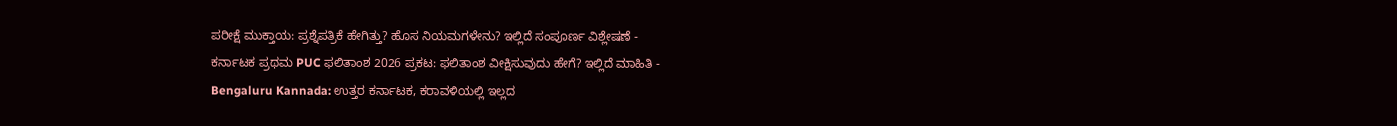ಪರೀಕ್ಷೆ ಮುಕ್ತಾಯ: ಪ್ರಶ್ನೆಪತ್ರಿಕೆ ಹೇಗಿತ್ತು? ಹೊಸ ನಿಯಮಗಳೇನು? ಇಲ್ಲಿದೆ ಸಂಪೂರ್ಣ ವಿಶ್ಲೇಷಣೆ -
ಕರ್ನಾಟಕ ಪ್ರಥಮ PUC ಫಲಿತಾಂಶ 2026 ಪ್ರಕಟ: ಫಲಿತಾಂಶ ವೀಕ್ಷಿಸುವುದು ಹೇಗೆ? ಇಲ್ಲಿದೆ ಮಾಹಿತಿ -
Bengaluru Kannada: ಉತ್ತರ ಕರ್ನಾಟಕ, ಕರಾವಳಿಯಲ್ಲಿ ಇಲ್ಲದ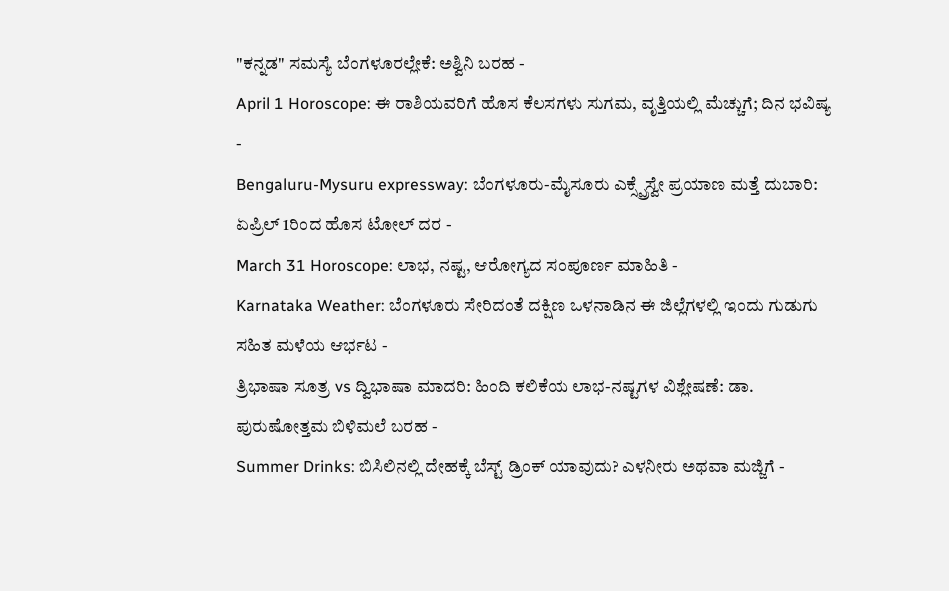"ಕನ್ನಡ" ಸಮಸ್ಯೆ ಬೆಂಗಳೂರಲ್ಲೇಕೆ: ಅಶ್ವಿನಿ ಬರಹ -
April 1 Horoscope: ಈ ರಾಶಿಯವರಿಗೆ ಹೊಸ ಕೆಲಸಗಳು ಸುಗಮ, ವೃತ್ತಿಯಲ್ಲಿ ಮೆಚ್ಚುಗೆ; ದಿನ ಭವಿಷ್ಯ -
Bengaluru-Mysuru expressway: ಬೆಂಗಳೂರು-ಮೈಸೂರು ಎಕ್ಸ್ಪ್ರೆಸ್ವೇ ಪ್ರಯಾಣ ಮತ್ತೆ ದುಬಾರಿ: ಏಪ್ರಿಲ್ 1ರಿಂದ ಹೊಸ ಟೋಲ್ ದರ -
March 31 Horoscope: ಲಾಭ, ನಷ್ಟ, ಆರೋಗ್ಯದ ಸಂಪೂರ್ಣ ಮಾಹಿತಿ -
Karnataka Weather: ಬೆಂಗಳೂರು ಸೇರಿದಂತೆ ದಕ್ಷಿಣ ಒಳನಾಡಿನ ಈ ಜಿಲ್ಲೆಗಳಲ್ಲಿ ಇಂದು ಗುಡುಗು ಸಹಿತ ಮಳೆಯ ಆರ್ಭಟ -
ತ್ರಿಭಾಷಾ ಸೂತ್ರ vs ದ್ವಿಭಾಷಾ ಮಾದರಿ: ಹಿಂದಿ ಕಲಿಕೆಯ ಲಾಭ-ನಷ್ಟಗಳ ವಿಶ್ಲೇಷಣೆ: ಡಾ. ಪುರುಷೋತ್ತಮ ಬಿಳಿಮಲೆ ಬರಹ -
Summer Drinks: ಬಿಸಿಲಿನಲ್ಲಿ ದೇಹಕ್ಕೆ ಬೆಸ್ಟ್ ಡ್ರಿಂಕ್ ಯಾವುದು? ಎಳನೀರು ಅಥವಾ ಮಜ್ಜಿಗೆ -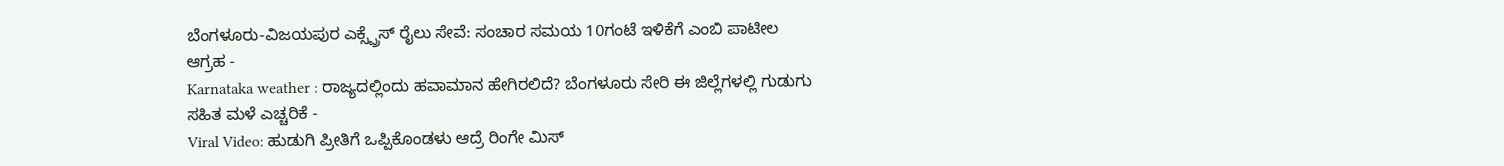ಬೆಂಗಳೂರು-ವಿಜಯಪುರ ಎಕ್ಸ್ಪ್ರೆಸ್ ರೈಲು ಸೇವೆ: ಸಂಚಾರ ಸಮಯ 10ಗಂಟೆ ಇಳಿಕೆಗೆ ಎಂಬಿ ಪಾಟೀಲ ಆಗ್ರಹ -
Karnataka weather : ರಾಜ್ಯದಲ್ಲಿಂದು ಹವಾಮಾನ ಹೇಗಿರಲಿದೆ? ಬೆಂಗಳೂರು ಸೇರಿ ಈ ಜಿಲ್ಲೆಗಳಲ್ಲಿ ಗುಡುಗು ಸಹಿತ ಮಳೆ ಎಚ್ಚರಿಕೆ -
Viral Video: ಹುಡುಗಿ ಪ್ರೀತಿಗೆ ಒಪ್ಪಿಕೊಂಡಳು ಆದ್ರೆ ರಿಂಗೇ ಮಿಸ್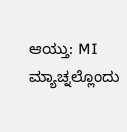ಆಯ್ತು: MI ಮ್ಯಾಚ್ನಲ್ಲೊಂದು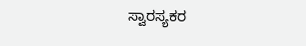ಸ್ವಾರಸ್ಯಕರ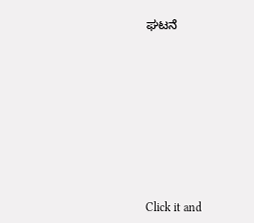ಘಟನೆ












Click it and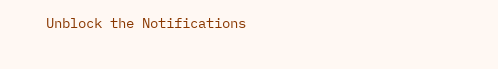Unblock the Notifications